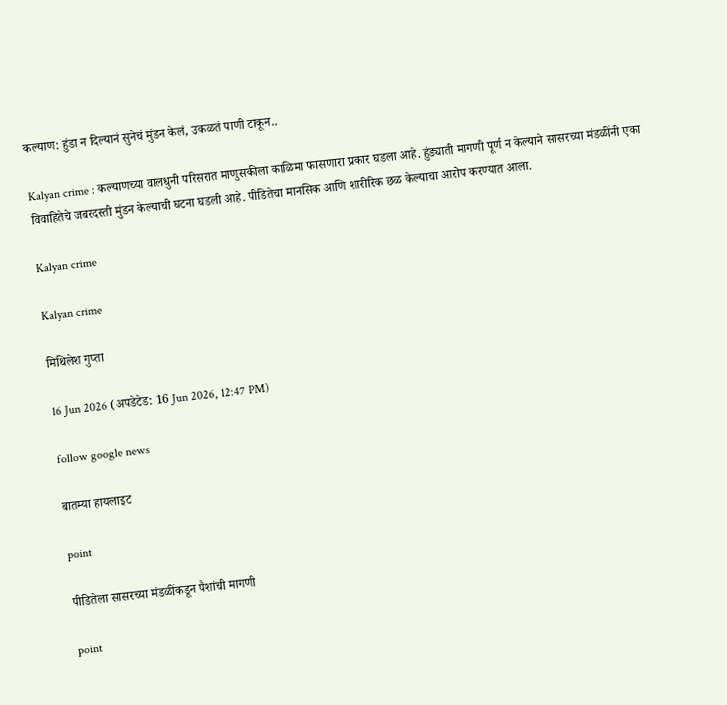कल्याण: हुंडा न दिल्यानं सुनेचं मुंडन केलं, उकळतं पाणी टाकून..

Kalyan crime : कल्याणच्या वालधुनी परिसरात माणुसकीला काळिमा फासणारा प्रकार घडला आहे. हुंड्याती मागणी पूर्ण न केल्याने सासरच्या मंडळींनी एका विवाहितेचे जबरदस्ती मुंडन केल्याची घटना घडली आहे. पीडितेचा मानसिक आणि शारीरिक छळ केल्याचा आरोप करण्यात आला.

Kalyan crime

Kalyan crime

मिथिलेश गुप्ता

16 Jun 2026 (अपडेटेड: 16 Jun 2026, 12:47 PM)

follow google news

बातम्या हायलाइट

point

पीडितेला सासरच्या मंडळींकडून पैशांची मागणी

point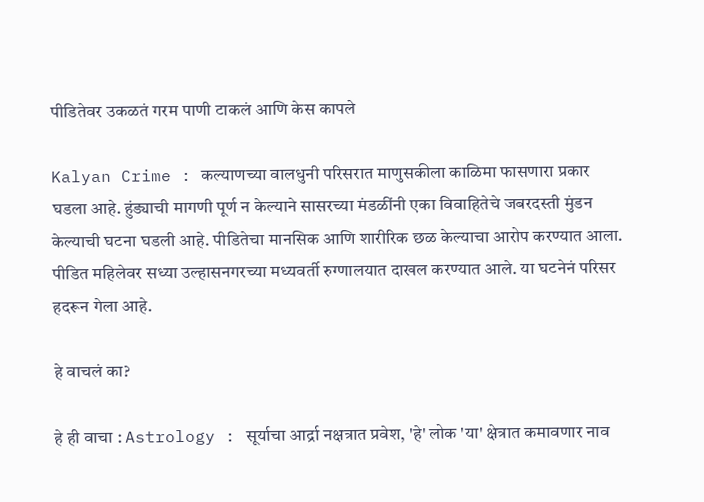पीडितेवर उकळतं गरम पाणी टाकलं आणि केस कापले

Kalyan Crime : कल्याणच्या वालधुनी परिसरात माणुसकीला काळिमा फासणारा प्रकार घडला आहे. हुंड्याची मागणी पूर्ण न केल्याने सासरच्या मंडळींनी एका विवाहितेचे जबरदस्ती मुंडन केल्याची घटना घडली आहे. पीडितेचा मानसिक आणि शारीरिक छळ केल्याचा आरोप करण्यात आला. पीडित महिलेवर सध्या उल्हासनगरच्या मध्यवर्ती रुग्णालयात दाखल करण्यात आले. या घटनेनं परिसर हदरून गेला आहे.

हे वाचलं का?

हे ही वाचा : Astrology : सूर्याचा आर्द्रा नक्षत्रात प्रवेश, 'हे' लोक 'या' क्षेत्रात कमावणार नाव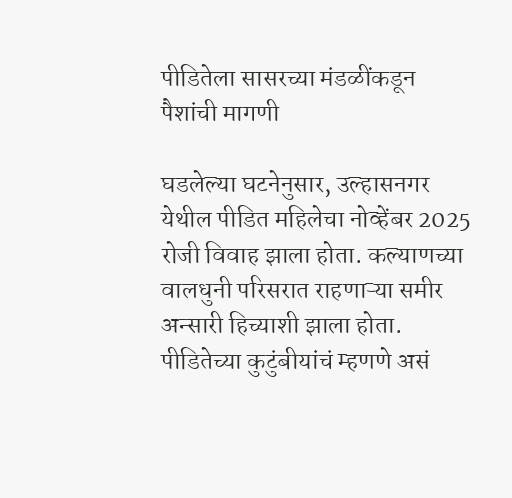पीडितेला सासरच्या मंडळींकडून पैशांची मागणी

घडलेल्या घटनेनुसार, उल्हासनगर येथील पीडित महिलेचा नोव्हेंबर 2025 रोजी विवाह झाला होता. कल्याणच्या वालधुनी परिसरात राहणाऱ्या समीर अन्सारी हिच्याशी झाला होता. पीडितेच्या कुटुंबीयांचं म्हणणे असं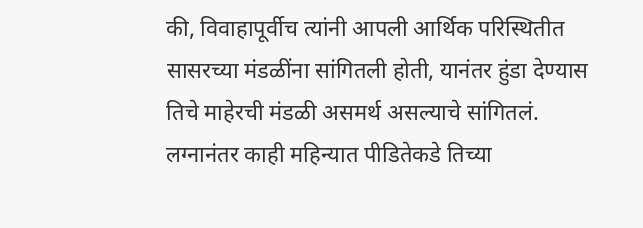की, विवाहापूर्वीच त्यांनी आपली आर्थिक परिस्थितीत सासरच्या मंडळींना सांगितली होती, यानंतर हुंडा देण्यास तिचे माहेरची मंडळी असमर्थ असल्याचे सांगितलं. लग्नानंतर काही महिन्यात पीडितेकडे तिच्या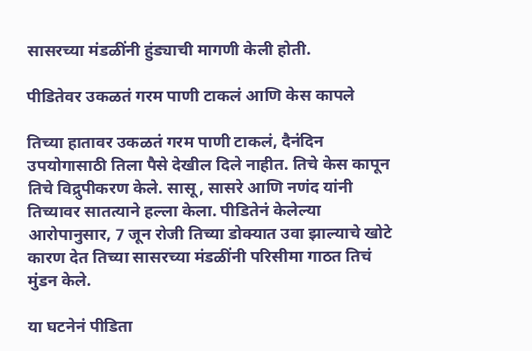सासरच्या मंडळींनी हुंड्याची मागणी केली होती.

पीडितेवर उकळतं गरम पाणी टाकलं आणि केस कापले

तिच्या हातावर उकळतं गरम पाणी टाकलं, दैनंदिन उपयोगासाठी तिला पैसे देखील दिले नाहीत. तिचे केस कापून तिचे विद्रुपीकरण केले. सासू, सासरे आणि नणंद यांनी तिच्यावर सातत्याने हल्ला केला. पीडितेनं केलेल्या आरोपानुसार, 7 जून रोजी तिच्या डोक्यात उवा झाल्याचे खोटे कारण देत तिच्या सासरच्या मंडळींनी परिसीमा गाठत तिचं मुंडन केले.

या घटनेनं पीडिता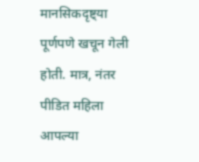मानसिकदृष्ट्या पूर्णपणे खचून गेली होती. मात्र, नंतर पीडित महिला आपल्या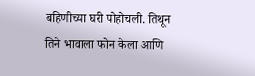बहिणीच्या घरी पोहोचली. तिथून तिने भावाला फोन केला आणि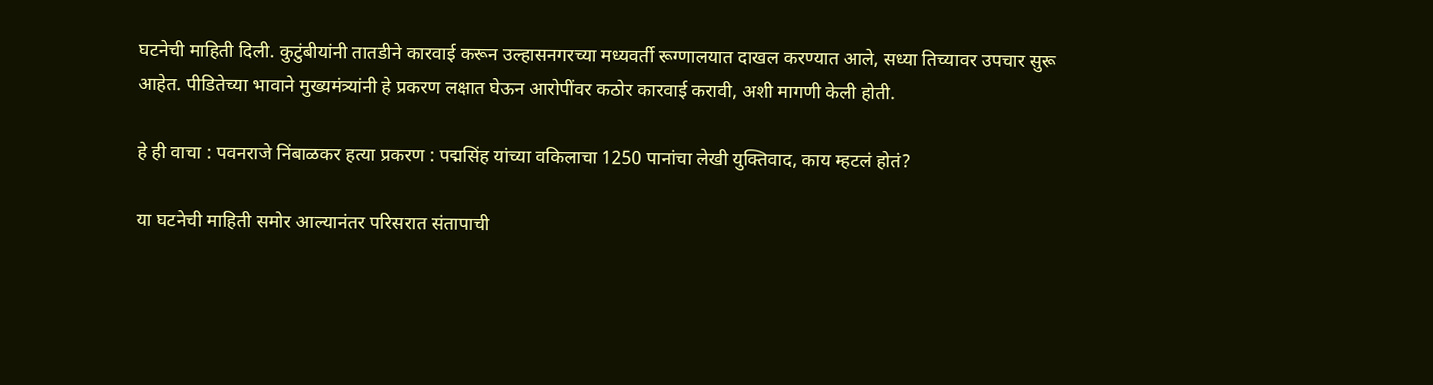घटनेची माहिती दिली. कुटुंबीयांनी तातडीने कारवाई करून उल्हासनगरच्या मध्यवर्ती रूग्णालयात दाखल करण्यात आले, सध्या तिच्यावर उपचार सुरू आहेत. पीडितेच्या भावाने मुख्यमंत्र्यांनी हे प्रकरण लक्षात घेऊन आरोपींवर कठोर कारवाई करावी, अशी मागणी केली होती.

हे ही वाचा : पवनराजे निंबाळकर हत्या प्रकरण : पद्मसिंह यांच्या वकिलाचा 1250 पानांचा लेखी युक्तिवाद, काय म्हटलं होतं?

या घटनेची माहिती समोर आल्यानंतर परिसरात संतापाची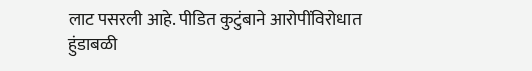लाट पसरली आहे. पीडित कुटुंबाने आरोपींविरोधात हुंडाबळी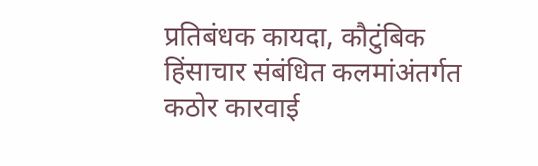प्रतिबंधक कायदा, कौटुंबिक हिंसाचार संबंधित कलमांअंतर्गत कठोर कारवाई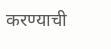करण्याची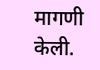मागणी केली.